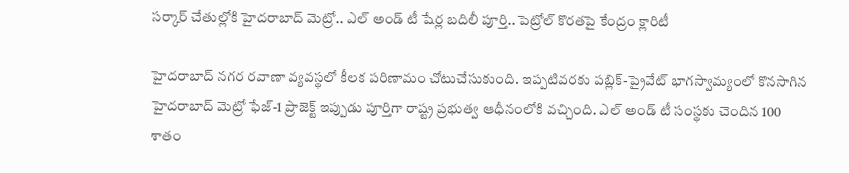సర్కార్ చేతుల్లోకి హైదరాబాద్ మెట్రో.. ఎల్ అండ్ టీ షేర్ల బదిలీ పూర్తి.. పెట్రోల్ కొరతపై కేంద్రం క్లారిటీ

హైదరాబాద్ నగర రవాణా వ్యవస్థలో కీలక పరిణామం చోటుచేసుకుంది. ఇప్పటివరకు పబ్లిక్-ప్రైవేట్ భాగస్వామ్యంలో కొనసాగిన హైదరాబాద్ మెట్రో ఫేజ్-1 ప్రాజెక్ట్ ఇప్పుడు పూర్తిగా రాష్ట్ర ప్రభుత్వ ఆధీనంలోకి వచ్చింది. ఎల్ అండ్ టీ సంస్థకు చెందిన 100 శాతం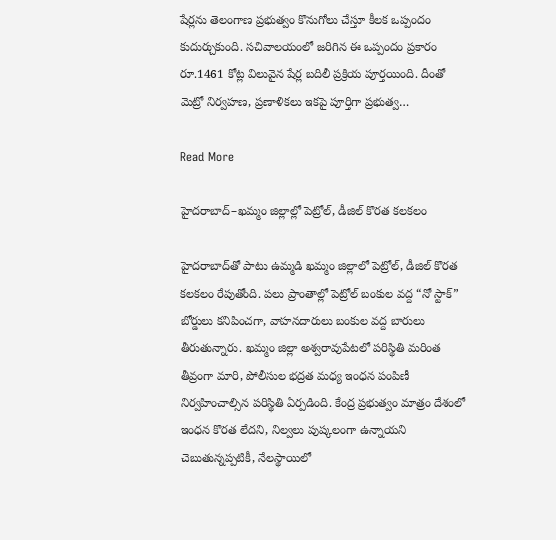షేర్లను తెలంగాణ ప్రభుత్వం కొనుగోలు చేస్తూ కీలక ఒప్పందం కుదుర్చుకుంది. సచివాలయంలో జరిగిన ఈ ఒప్పందం ప్రకారం రూ.1461 కోట్ల విలువైన షేర్ల బదిలీ ప్రక్రియ పూర్తయింది. దీంతో మెట్రో నిర్వహణ, ప్రణాళికలు ఇకపై పూర్తిగా ప్రభుత్వ…

Read More

హైదరాబాద్–ఖమ్మం జిల్లాల్లో పెట్రోల్, డీజిల్ కొరత కలకలం

హైదరాబాద్‌తో పాటు ఉమ్మడి ఖమ్మం జిల్లాలో పెట్రోల్, డీజిల్ కొరత కలకలం రేపుతోంది. పలు ప్రాంతాల్లో పెట్రోల్ బంకుల వద్ద “నో స్టాక్” బోర్డులు కనిపించగా, వాహనదారులు బంకుల వద్ద బారులు తీరుతున్నారు. ఖమ్మం జిల్లా అశ్వరావుపేటలో పరిస్థితి మరింత తీవ్రంగా మారి, పోలీసుల భద్రత మధ్య ఇంధన పంపిణీ నిర్వహించాల్సిన పరిస్థితి ఏర్పడింది. కేంద్ర ప్రభుత్వం మాత్రం దేశంలో ఇంధన కొరత లేదని, నిల్వలు పుష్కలంగా ఉన్నాయని చెబుతున్నప్పటికీ, నేలస్థాయిలో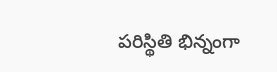పరిస్థితి భిన్నంగా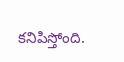కనిపిస్తోంది.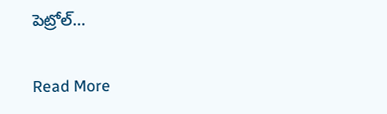పెట్రోల్…

Read More